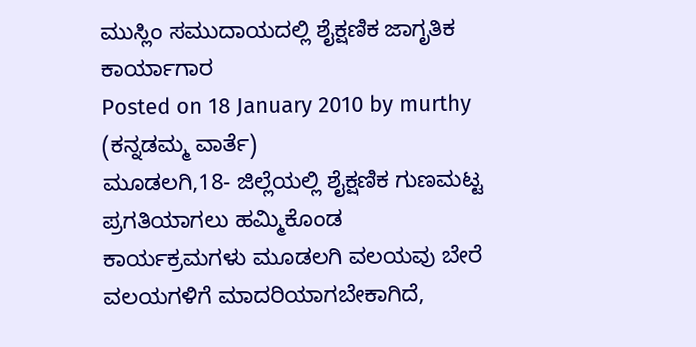ಮುಸ್ಲಿಂ ಸಮುದಾಯದಲ್ಲಿ ಶೈಕ್ಷಣಿಕ ಜಾಗೃತಿಕ ಕಾರ್ಯಾಗಾರ
Posted on 18 January 2010 by murthy
(ಕನ್ನಡಮ್ಮ ವಾರ್ತೆ)
ಮೂಡಲಗಿ,18- ಜಿಲ್ಲೆಯಲ್ಲಿ ಶೈಕ್ಷಣಿಕ ಗುಣಮಟ್ಟ ಪ್ರಗತಿಯಾಗಲು ಹಮ್ಮಿಕೊಂಡ ಕಾರ್ಯಕ್ರಮಗಳು ಮೂಡಲಗಿ ವಲಯವು ಬೇರೆ ವಲಯಗಳಿಗೆ ಮಾದರಿಯಾಗಬೇಕಾಗಿದೆ,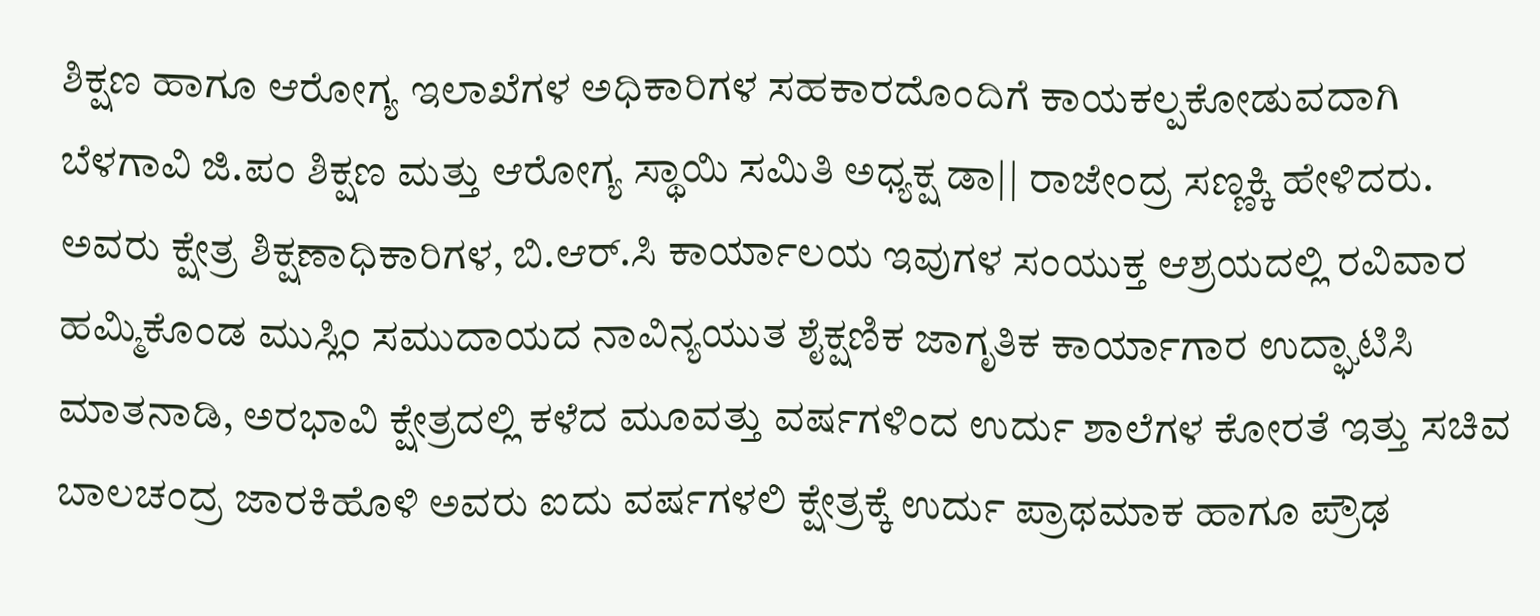ಶಿಕ್ಷಣ ಹಾಗೂ ಆರೋಗ್ಯ ಇಲಾಖೆಗಳ ಅಧಿಕಾರಿಗಳ ಸಹಕಾರದೊಂದಿಗೆ ಕಾಯಕಲ್ಪಕೋಡುವದಾಗಿ ಬೆಳಗಾವಿ ಜಿ.ಪಂ ಶಿಕ್ಷಣ ಮತ್ತು ಆರೋಗ್ಯ ಸ್ಥಾಯಿ ಸಮಿತಿ ಅಧ್ಯಕ್ಷ ಡಾ|| ರಾಜೇಂದ್ರ ಸಣ್ಣಕ್ಕಿ ಹೇಳಿದರು.
ಅವರು ಕ್ಷೇತ್ರ ಶಿಕ್ಷಣಾಧಿಕಾರಿಗಳ, ಬಿ.ಆರ್.ಸಿ ಕಾರ್ಯಾಲಯ ಇವುಗಳ ಸಂಯುಕ್ತ ಆಶ್ರಯದಲ್ಲಿ ರವಿವಾರ ಹಮ್ಮಿಕೊಂಡ ಮುಸ್ಲಿಂ ಸಮುದಾಯದ ನಾವಿನ್ಯಯುತ ಶೈಕ್ಷಣಿಕ ಜಾಗೃತಿಕ ಕಾರ್ಯಾಗಾರ ಉದ್ಘಾಟಿಸಿ ಮಾತನಾಡಿ, ಅರಭಾವಿ ಕ್ಷೇತ್ರದಲ್ಲಿ ಕಳೆದ ಮೂವತ್ತು ವರ್ಷಗಳಿಂದ ಉರ್ದು ಶಾಲೆಗಳ ಕೋರತೆ ಇತ್ತು ಸಚಿವ ಬಾಲಚಂದ್ರ ಜಾರಕಿಹೊಳಿ ಅವರು ಐದು ವರ್ಷಗಳಲಿ ಕ್ಷೇತ್ರಕ್ಕೆ ಉರ್ದು ಪ್ರಾಥಮಾಕ ಹಾಗೂ ಪ್ರೌಢ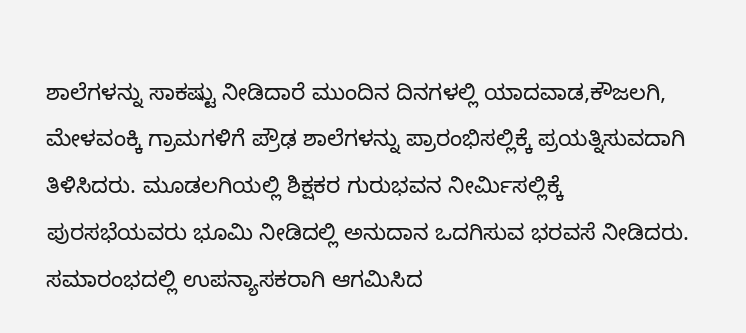ಶಾಲೆಗಳನ್ನು ಸಾಕಷ್ಟು ನೀಡಿದಾರೆ ಮುಂದಿನ ದಿನಗಳಲ್ಲಿ ಯಾದವಾಡ,ಕೌಜಲಗಿ, ಮೇಳವಂಕ್ಕಿ ಗ್ರಾಮಗಳಿಗೆ ಪ್ರೌಢ ಶಾಲೆಗಳನ್ನು ಪ್ರಾರಂಭಿಸಲ್ಲಿಕ್ಕೆ ಪ್ರಯತ್ನಿಸುವದಾಗಿ ತಿಳಿಸಿದರು. ಮೂಡಲಗಿಯಲ್ಲಿ ಶಿಕ್ಷಕರ ಗುರುಭವನ ನೀರ್ಮಿಸಲ್ಲಿಕ್ಕೆ ಪುರಸಭೆಯವರು ಭೂಮಿ ನೀಡಿದಲ್ಲಿ ಅನುದಾನ ಒದಗಿಸುವ ಭರವಸೆ ನೀಡಿದರು.
ಸಮಾರಂಭದಲ್ಲಿ ಉಪನ್ಯಾಸಕರಾಗಿ ಆಗಮಿಸಿದ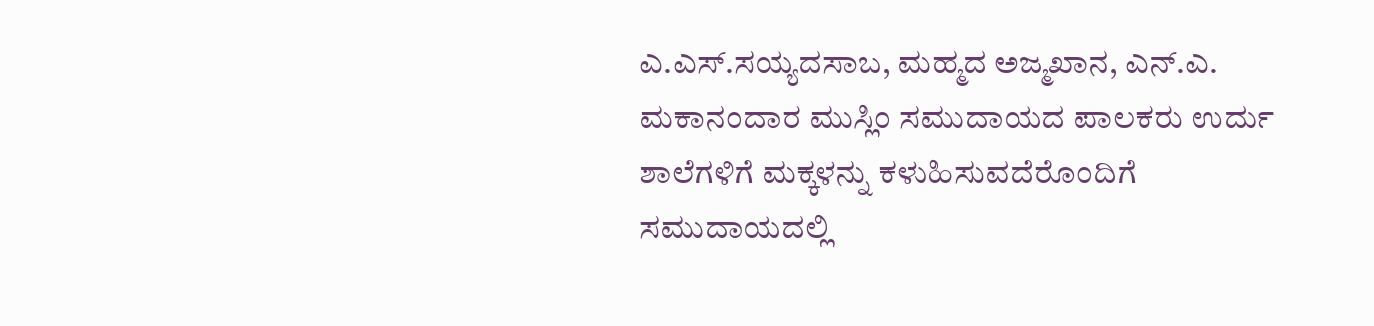ಎ.ಎಸ್.ಸಯ್ಯದಸಾಬ, ಮಹ್ಮದ ಅಜ್ಮಖಾನ, ಎನ್.ಎ. ಮಕಾನಂದಾರ ಮುಸ್ಲಿಂ ಸಮುದಾಯದ ಪಾಲಕರು ಉರ್ದು ಶಾಲೆಗಳಿಗೆ ಮಕ್ಕಳನ್ನು ಕಳುಹಿಸುವದೆರೊಂದಿಗೆ ಸಮುದಾಯದಲ್ಲಿ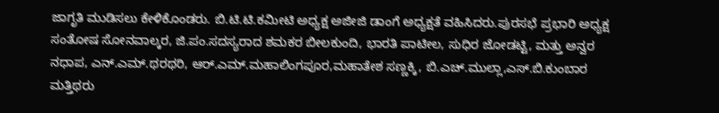ಜಾಗೃತಿ ಮುಡಿಸಲು ಕೇಳಿಕೊಂಡರು. ಬಿ.ಟಿ.ಟಿ.ಕಮೀಟಿ ಅಧ್ಯಕ್ಷ ಅಜೀಜಿ ಡಾಂಗೆ ಅಧ್ಯಕ್ಷತೆ ವಹಿಸಿದರು.ಪುರಸಭೆ ಪ್ರಭಾರಿ ಅಧ್ಯಕ್ಷ ಸಂತೋಷ ಸೋನವಾಲ್ಕರ, ಜಿ.ಪಂ.ಸದಸ್ಯರಾದ ಶಮಕರ ಬೀಲಕುಂದಿ, ಭಾರತಿ ಪಾಟೀಲ, ಸುಧಿರ ಜೋಡಟ್ಟಿ, ಮತ್ತು ಅನ್ವರ ನಧಾಪ, ಎನ್.ಎಮ್.ಥರಥರಿ, ಆರ್.ಎಮ್.ಮಹಾಲಿಂಗಪೂರ,ಮಹಾತೇಶ ಸಣ್ಣಕ್ಕಿ, ಬಿ.ಎಚ್.ಮುಲ್ಲಾ,ಎಸ್.ಬಿ.ಕುಂಬಾರ ಮತ್ತಿಥರು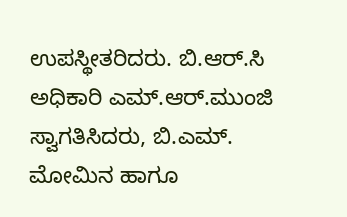ಉಪಸ್ಥೀತರಿದರು. ಬಿ.ಆರ್.ಸಿ ಅಧಿಕಾರಿ ಎಮ್.ಆರ್.ಮುಂಜಿ ಸ್ವಾಗತಿಸಿದರು, ಬಿ.ಎಮ್. ಮೋಮಿನ ಹಾಗೂ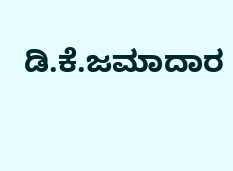ಡಿ.ಕೆ.ಜಮಾದಾರ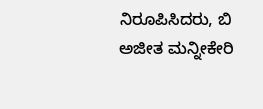ನಿರೂಪಿಸಿದರು, ಬಿ ಅಜೀತ ಮನ್ನೀಕೇರಿ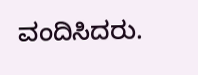ವಂದಿಸಿದರು.